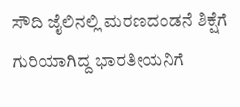ಸೌದಿ ಜೈಲಿನಲ್ಲಿ ಮರಣದಂಡನೆ ಶಿಕ್ಷೆಗೆ ಗುರಿಯಾಗಿದ್ದ ಭಾರತೀಯನಿಗೆ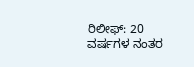ರಿಲೀಫ್: 20 ವರ್ಷಗಳ ನಂತರ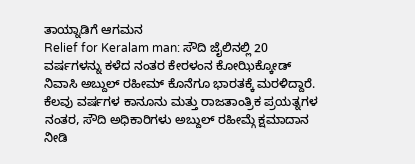ತಾಯ್ನಾಡಿಗೆ ಆಗಮನ
Relief for Keralam man: ಸೌದಿ ಜೈಲಿನಲ್ಲಿ 20 ವರ್ಷಗಳನ್ನು ಕಳೆದ ನಂತರ ಕೇರಳಂನ ಕೋಝಿಕ್ಕೋಡ್ ನಿವಾಸಿ ಅಬ್ದುಲ್ ರಹೀಮ್ ಕೊನೆಗೂ ಭಾರತಕ್ಕೆ ಮರಳಿದ್ದಾರೆ. ಕೆಲವು ವರ್ಷಗಳ ಕಾನೂನು ಮತ್ತು ರಾಜತಾಂತ್ರಿಕ ಪ್ರಯತ್ನಗಳ ನಂತರ, ಸೌದಿ ಅಧಿಕಾರಿಗಳು ಅಬ್ದುಲ್ ರಹೀಮ್ಗೆ ಕ್ಷಮಾದಾನ ನೀಡಿ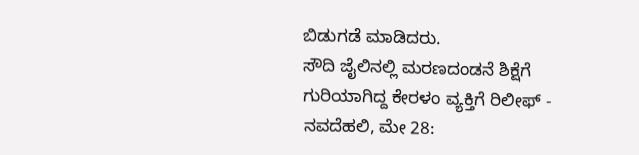ಬಿಡುಗಡೆ ಮಾಡಿದರು.
ಸೌದಿ ಜೈಲಿನಲ್ಲಿ ಮರಣದಂಡನೆ ಶಿಕ್ಷೆಗೆ ಗುರಿಯಾಗಿದ್ದ ಕೇರಳಂ ವ್ಯಕ್ತಿಗೆ ರಿಲೀಫ್ -
ನವದೆಹಲಿ, ಮೇ 28: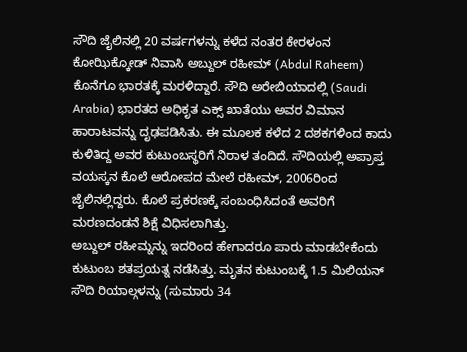ಸೌದಿ ಜೈಲಿನಲ್ಲಿ 20 ವರ್ಷಗಳನ್ನು ಕಳೆದ ನಂತರ ಕೇರಳಂನ ಕೋಝಿಕ್ಕೋಡ್ ನಿವಾಸಿ ಅಬ್ದುಲ್ ರಹೀಮ್ (Abdul Raheem) ಕೊನೆಗೂ ಭಾರತಕ್ಕೆ ಮರಳಿದ್ದಾರೆ. ಸೌದಿ ಅರೇಬಿಯಾದಲ್ಲಿ (Saudi Arabia) ಭಾರತದ ಅಧಿಕೃತ ಎಕ್ಸ್ ಖಾತೆಯು ಅವರ ವಿಮಾನ ಹಾರಾಟವನ್ನು ದೃಢಪಡಿಸಿತು. ಈ ಮೂಲಕ ಕಳೆದ 2 ದಶಕಗಳಿಂದ ಕಾದು ಕುಳಿತಿದ್ದ ಅವರ ಕುಟುಂಬಸ್ಥರಿಗೆ ನಿರಾಳ ತಂದಿದೆ. ಸೌದಿಯಲ್ಲಿ ಅಪ್ರಾಪ್ತ ವಯಸ್ಕನ ಕೊಲೆ ಆರೋಪದ ಮೇಲೆ ರಹೀಮ್, 2006ರಿಂದ ಜೈಲಿನಲ್ಲಿದ್ದರು. ಕೊಲೆ ಪ್ರಕರಣಕ್ಕೆ ಸಂಬಂಧಿಸಿದಂತೆ ಅವರಿಗೆ ಮರಣದಂಡನೆ ಶಿಕ್ಷೆ ವಿಧಿಸಲಾಗಿತ್ತು.
ಅಬ್ದುಲ್ ರಹೀಮ್ನನ್ನು ಇದರಿಂದ ಹೇಗಾದರೂ ಪಾರು ಮಾಡಬೇಕೆಂದು ಕುಟುಂಬ ಶತಪ್ರಯತ್ನ ನಡೆಸಿತ್ತು. ಮೃತನ ಕುಟುಂಬಕ್ಕೆ 1.5 ಮಿಲಿಯನ್ ಸೌದಿ ರಿಯಾಲ್ಗಳನ್ನು (ಸುಮಾರು 34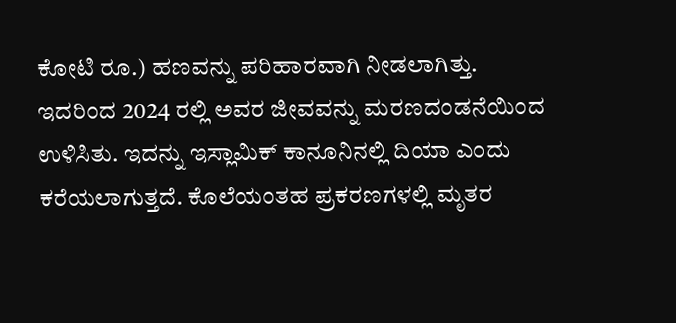ಕೋಟಿ ರೂ.) ಹಣವನ್ನು ಪರಿಹಾರವಾಗಿ ನೀಡಲಾಗಿತ್ತು. ಇದರಿಂದ 2024 ರಲ್ಲಿ ಅವರ ಜೀವವನ್ನು ಮರಣದಂಡನೆಯಿಂದ ಉಳಿಸಿತು. ಇದನ್ನು ಇಸ್ಲಾಮಿಕ್ ಕಾನೂನಿನಲ್ಲಿ ದಿಯಾ ಎಂದು ಕರೆಯಲಾಗುತ್ತದೆ. ಕೊಲೆಯಂತಹ ಪ್ರಕರಣಗಳಲ್ಲಿ ಮೃತರ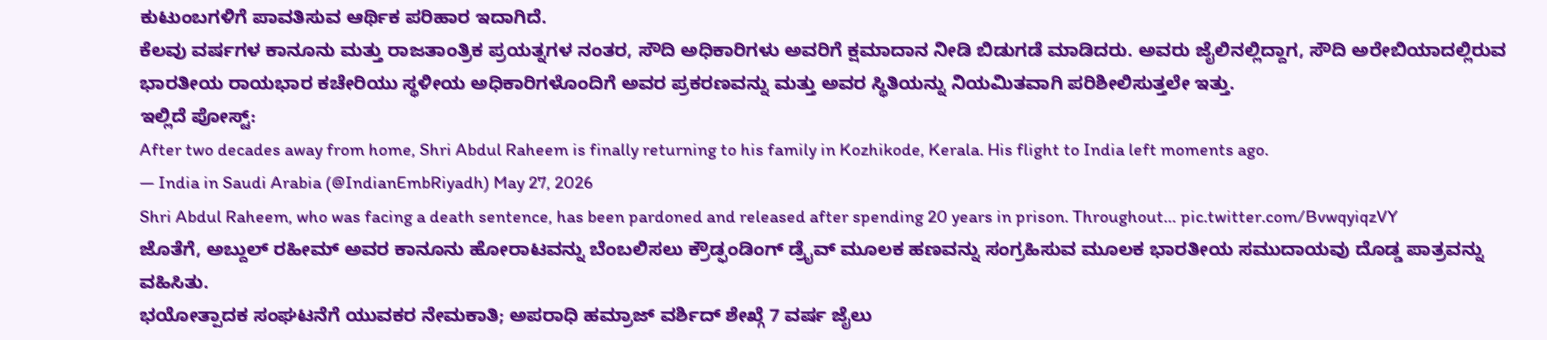ಕುಟುಂಬಗಳಿಗೆ ಪಾವತಿಸುವ ಆರ್ಥಿಕ ಪರಿಹಾರ ಇದಾಗಿದೆ.
ಕೆಲವು ವರ್ಷಗಳ ಕಾನೂನು ಮತ್ತು ರಾಜತಾಂತ್ರಿಕ ಪ್ರಯತ್ನಗಳ ನಂತರ, ಸೌದಿ ಅಧಿಕಾರಿಗಳು ಅವರಿಗೆ ಕ್ಷಮಾದಾನ ನೀಡಿ ಬಿಡುಗಡೆ ಮಾಡಿದರು. ಅವರು ಜೈಲಿನಲ್ಲಿದ್ದಾಗ, ಸೌದಿ ಅರೇಬಿಯಾದಲ್ಲಿರುವ ಭಾರತೀಯ ರಾಯಭಾರ ಕಚೇರಿಯು ಸ್ಥಳೀಯ ಅಧಿಕಾರಿಗಳೊಂದಿಗೆ ಅವರ ಪ್ರಕರಣವನ್ನು ಮತ್ತು ಅವರ ಸ್ಥಿತಿಯನ್ನು ನಿಯಮಿತವಾಗಿ ಪರಿಶೀಲಿಸುತ್ತಲೇ ಇತ್ತು.
ಇಲ್ಲಿದೆ ಪೋಸ್ಟ್:
After two decades away from home, Shri Abdul Raheem is finally returning to his family in Kozhikode, Kerala. His flight to India left moments ago.
— India in Saudi Arabia (@IndianEmbRiyadh) May 27, 2026
Shri Abdul Raheem, who was facing a death sentence, has been pardoned and released after spending 20 years in prison. Throughout… pic.twitter.com/BvwqyiqzVY
ಜೊತೆಗೆ, ಅಬ್ದುಲ್ ರಹೀಮ್ ಅವರ ಕಾನೂನು ಹೋರಾಟವನ್ನು ಬೆಂಬಲಿಸಲು ಕ್ರೌಡ್ಫಂಡಿಂಗ್ ಡ್ರೈವ್ ಮೂಲಕ ಹಣವನ್ನು ಸಂಗ್ರಹಿಸುವ ಮೂಲಕ ಭಾರತೀಯ ಸಮುದಾಯವು ದೊಡ್ಡ ಪಾತ್ರವನ್ನು ವಹಿಸಿತು.
ಭಯೋತ್ಪಾದಕ ಸಂಘಟನೆಗೆ ಯುವಕರ ನೇಮಕಾತಿ; ಅಪರಾಧಿ ಹಮ್ರಾಜ್ ವರ್ಶಿದ್ ಶೇಖ್ಗೆ 7 ವರ್ಷ ಜೈಲು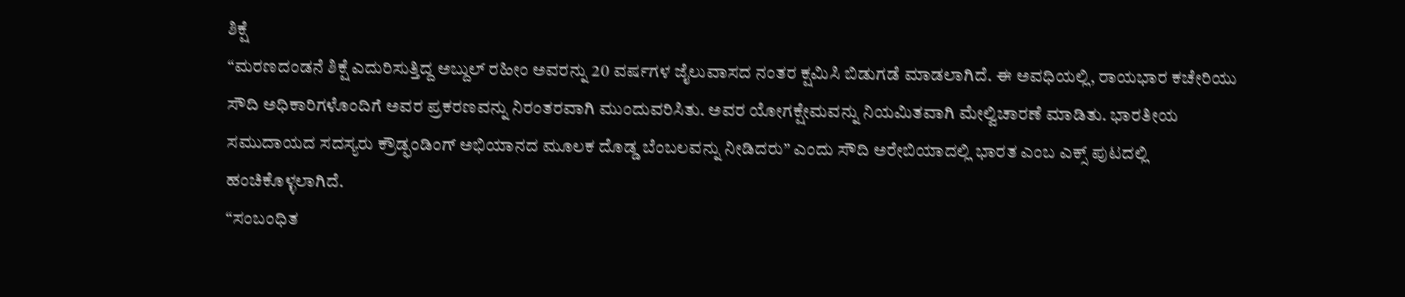ಶಿಕ್ಷೆ
“ಮರಣದಂಡನೆ ಶಿಕ್ಷೆ ಎದುರಿಸುತ್ತಿದ್ದ ಅಬ್ದುಲ್ ರಹೀಂ ಅವರನ್ನು 20 ವರ್ಷಗಳ ಜೈಲುವಾಸದ ನಂತರ ಕ್ಷಮಿಸಿ ಬಿಡುಗಡೆ ಮಾಡಲಾಗಿದೆ. ಈ ಅವಧಿಯಲ್ಲಿ, ರಾಯಭಾರ ಕಚೇರಿಯು ಸೌದಿ ಅಧಿಕಾರಿಗಳೊಂದಿಗೆ ಅವರ ಪ್ರಕರಣವನ್ನು ನಿರಂತರವಾಗಿ ಮುಂದುವರಿಸಿತು. ಅವರ ಯೋಗಕ್ಷೇಮವನ್ನು ನಿಯಮಿತವಾಗಿ ಮೇಲ್ವಿಚಾರಣೆ ಮಾಡಿತು. ಭಾರತೀಯ ಸಮುದಾಯದ ಸದಸ್ಯರು ಕ್ರೌಡ್ಫಂಡಿಂಗ್ ಅಭಿಯಾನದ ಮೂಲಕ ದೊಡ್ಡ ಬೆಂಬಲವನ್ನು ನೀಡಿದರು” ಎಂದು ಸೌದಿ ಅರೇಬಿಯಾದಲ್ಲಿ ಭಾರತ ಎಂಬ ಎಕ್ಸ್ ಪುಟದಲ್ಲಿ ಹಂಚಿಕೊಳ್ಳಲಾಗಿದೆ.
“ಸಂಬಂಧಿತ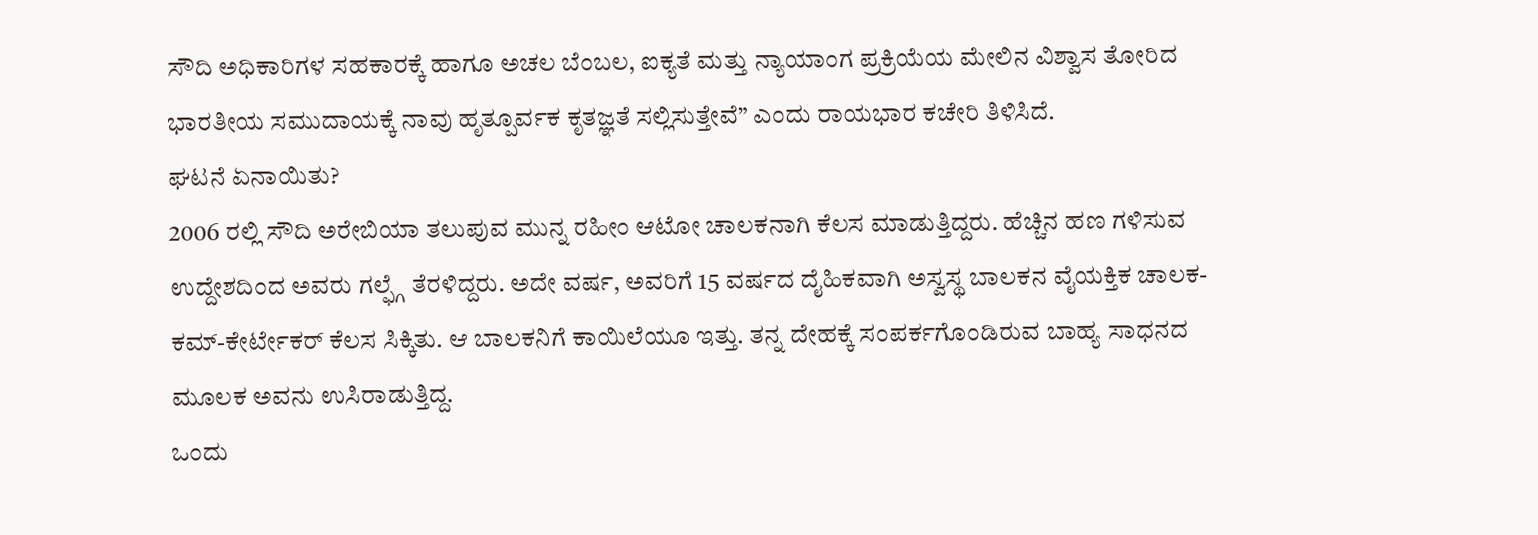ಸೌದಿ ಅಧಿಕಾರಿಗಳ ಸಹಕಾರಕ್ಕೆ ಹಾಗೂ ಅಚಲ ಬೆಂಬಲ, ಐಕ್ಯತೆ ಮತ್ತು ನ್ಯಾಯಾಂಗ ಪ್ರಕ್ರಿಯೆಯ ಮೇಲಿನ ವಿಶ್ವಾಸ ತೋರಿದ ಭಾರತೀಯ ಸಮುದಾಯಕ್ಕೆ ನಾವು ಹೃತ್ಪೂರ್ವಕ ಕೃತಜ್ಞತೆ ಸಲ್ಲಿಸುತ್ತೇವೆ” ಎಂದು ರಾಯಭಾರ ಕಚೇರಿ ತಿಳಿಸಿದೆ.
ಘಟನೆ ಏನಾಯಿತು?
2006 ರಲ್ಲಿ ಸೌದಿ ಅರೇಬಿಯಾ ತಲುಪುವ ಮುನ್ನ ರಹೀಂ ಆಟೋ ಚಾಲಕನಾಗಿ ಕೆಲಸ ಮಾಡುತ್ತಿದ್ದರು. ಹೆಚ್ಚಿನ ಹಣ ಗಳಿಸುವ ಉದ್ದೇಶದಿಂದ ಅವರು ಗಲ್ಫ್ಗೆ ತೆರಳಿದ್ದರು. ಅದೇ ವರ್ಷ, ಅವರಿಗೆ 15 ವರ್ಷದ ದೈಹಿಕವಾಗಿ ಅಸ್ವಸ್ಥ ಬಾಲಕನ ವೈಯಕ್ತಿಕ ಚಾಲಕ-ಕಮ್-ಕೇರ್ಟೇಕರ್ ಕೆಲಸ ಸಿಕ್ಕಿತು. ಆ ಬಾಲಕನಿಗೆ ಕಾಯಿಲೆಯೂ ಇತ್ತು. ತನ್ನ ದೇಹಕ್ಕೆ ಸಂಪರ್ಕಗೊಂಡಿರುವ ಬಾಹ್ಯ ಸಾಧನದ ಮೂಲಕ ಅವನು ಉಸಿರಾಡುತ್ತಿದ್ದ.
ಒಂದು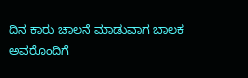ದಿನ ಕಾರು ಚಾಲನೆ ಮಾಡುವಾಗ ಬಾಲಕ ಅವರೊಂದಿಗೆ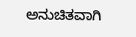ಅನುಚಿತವಾಗಿ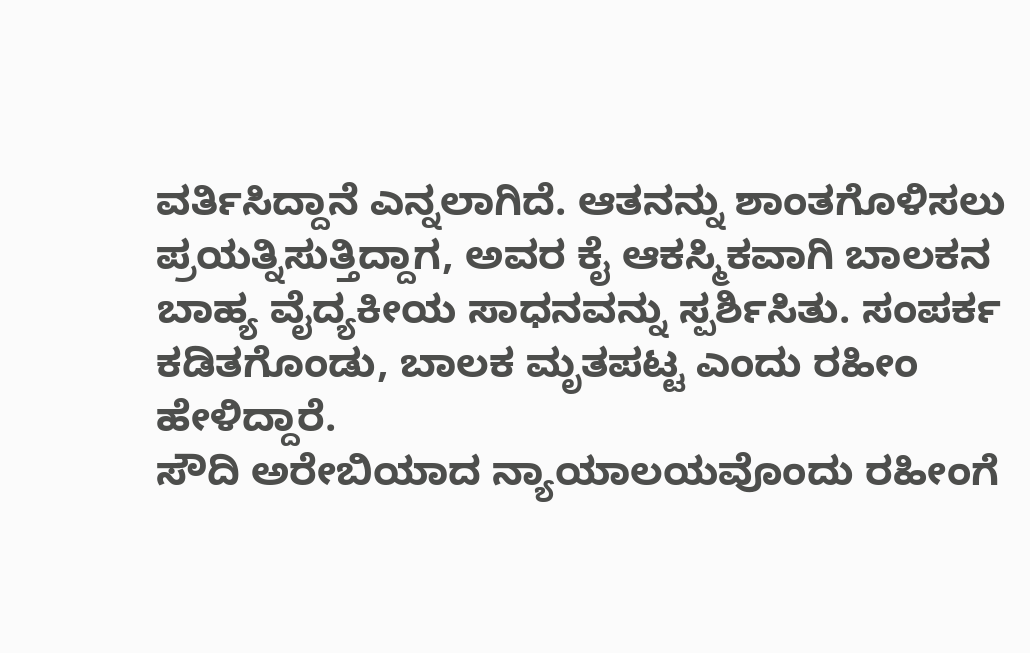ವರ್ತಿಸಿದ್ದಾನೆ ಎನ್ನಲಾಗಿದೆ. ಆತನನ್ನು ಶಾಂತಗೊಳಿಸಲು ಪ್ರಯತ್ನಿಸುತ್ತಿದ್ದಾಗ, ಅವರ ಕೈ ಆಕಸ್ಮಿಕವಾಗಿ ಬಾಲಕನ ಬಾಹ್ಯ ವೈದ್ಯಕೀಯ ಸಾಧನವನ್ನು ಸ್ಪರ್ಶಿಸಿತು. ಸಂಪರ್ಕ ಕಡಿತಗೊಂಡು, ಬಾಲಕ ಮೃತಪಟ್ಟ ಎಂದು ರಹೀಂ ಹೇಳಿದ್ದಾರೆ.
ಸೌದಿ ಅರೇಬಿಯಾದ ನ್ಯಾಯಾಲಯವೊಂದು ರಹೀಂಗೆ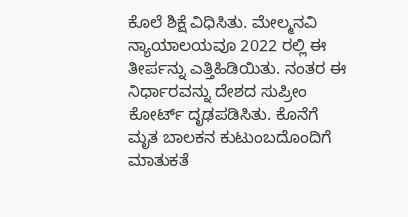ಕೊಲೆ ಶಿಕ್ಷೆ ವಿಧಿಸಿತು. ಮೇಲ್ಮನವಿ ನ್ಯಾಯಾಲಯವೂ 2022 ರಲ್ಲಿ ಈ ತೀರ್ಪನ್ನು ಎತ್ತಿಹಿಡಿಯಿತು. ನಂತರ ಈ ನಿರ್ಧಾರವನ್ನು ದೇಶದ ಸುಪ್ರೀಂ ಕೋರ್ಟ್ ದೃಢಪಡಿಸಿತು. ಕೊನೆಗೆ ಮೃತ ಬಾಲಕನ ಕುಟುಂಬದೊಂದಿಗೆ ಮಾತುಕತೆ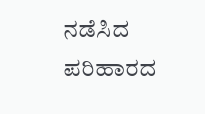ನಡೆಸಿದ ಪರಿಹಾರದ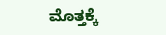ಮೊತ್ತಕ್ಕೆ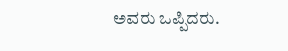ಅವರು ಒಪ್ಪಿದರು.